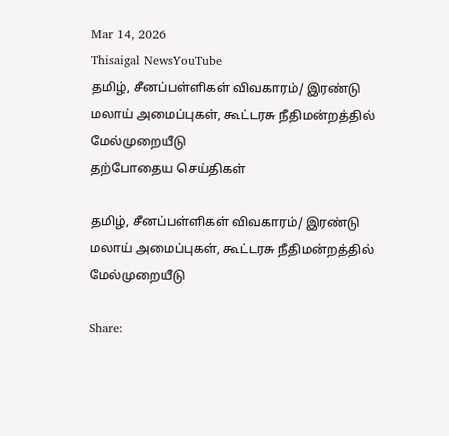Mar 14, 2026
Thisaigal NewsYouTube
தமிழ், சீனப்பள்ளிகள் விவகாரம்/ இரண்டு மலாய் அமைப்புகள், கூட்டரசு நீதிமன்றத்தில் மேல்முறையீடு
தற்போதைய செய்திகள்

தமிழ், சீனப்பள்ளிகள் விவகாரம்/ இரண்டு மலாய் அமைப்புகள், கூட்டரசு நீதிமன்றத்தில் மேல்முறையீடு

Share: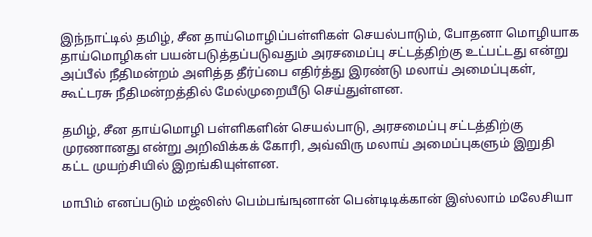இந்நாட்டில் தமிழ், சீன தாய்மொழிப்பள்ளிகள் செயல்பாடும், போதனா மொழியாக தாய்மொழிகள் பயன்படுத்தப்படுவதும் அரசமைப்பு சட்டத்திற்கு உட்பட்டது என்று அப்பீல் நீதிமன்றம் அளித்த தீர்ப்பை எதிர்த்து இரண்டு மலாய் அமைப்புகள், கூட்டரசு நீதிமன்றத்தில் மேல்முறையீடு செய்துள்ளன.

தமிழ், சீன தாய்மொழி பள்ளிகளின் செயல்பாடு, அரசமைப்பு சட்டத்திற்கு முரணானது என்று அறிவிக்கக் கோரி, அவ்விரு மலாய் அமைப்புகளும் இறுதி கட்ட முயற்சியில் இறங்கியுள்ளன.

மாபிம் எனப்படும் மஜ்லிஸ் பெம்பங்ஙுனான் பென்டிடிக்கான் இஸ்லாம் மலேசியா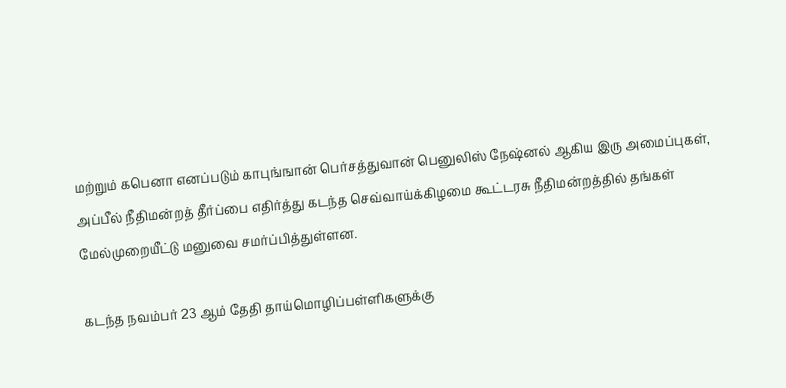மற்றும் கபெனா எனப்படும் காபுங்ஙான் பெர்சத்துவான் பெனுலிஸ் நேஷ்னல் ஆகிய இரு அமைப்புகள், அப்பீல் நீதிமன்றத் தீர்ப்பை எதிர்த்து கடந்த செவ்வாய்க்கிழமை கூட்டரசு நீதிமன்றத்தில் தங்கள் மேல்முறையீட்டு மனுவை சமர்ப்பித்துள்ளன.

கடந்த நவம்பர் 23 ஆம் தேதி தாய்மொழிப்பள்ளிகளுக்கு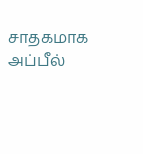சாதகமாக அப்பீல்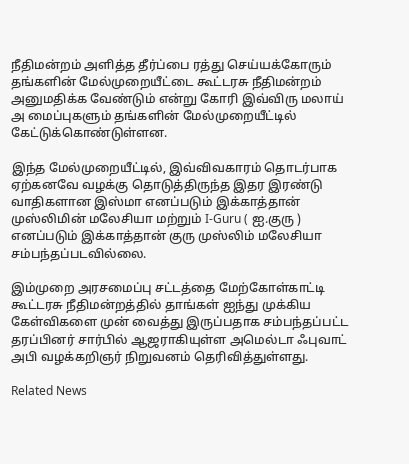நீதிமன்றம் அளித்த தீர்ப்பை ரத்து செய்யக்கோரும் தங்களின் மேல்முறையீட்டை கூட்டரசு நீதிமன்றம் அனுமதிக்க வேண்டும் என்று கோரி இவ்விரு மலாய் அ மைப்புகளும் தங்களின் மேல்முறையீட்டில் கேட்டுக்கொண்டுள்ளன.

இந்த மேல்முறையீட்டில், இவ்விவகாரம் தொடர்பாக ஏற்கனவே வழக்கு தொடுத்திருந்த இதர இரண்டு வாதிகளான இஸ்மா எனப்படும் இக்காத்தான் முஸ்லிமின் மலேசியா மற்றும் I-Guru ( ஐ.குரு ) எனப்படும் இக்காத்தான் குரு முஸ்லிம் மலேசியா சம்பந்தப்படவில்லை.

இம்முறை அரசமைப்பு சட்டத்தை மேற்கோள்காட்டி கூட்டரசு நீதிமன்றத்தில் தாங்கள் ஐந்து முக்கிய கேள்விகளை முன் வைத்து இருப்பதாக சம்பந்தப்பட்ட தரப்பினர் சார்பில் ஆஜராகியுள்ள அமெல்டா ஃபுவாட் அபி வழக்கறிஞர் நிறுவனம் தெரிவித்துள்ளது.

Related News